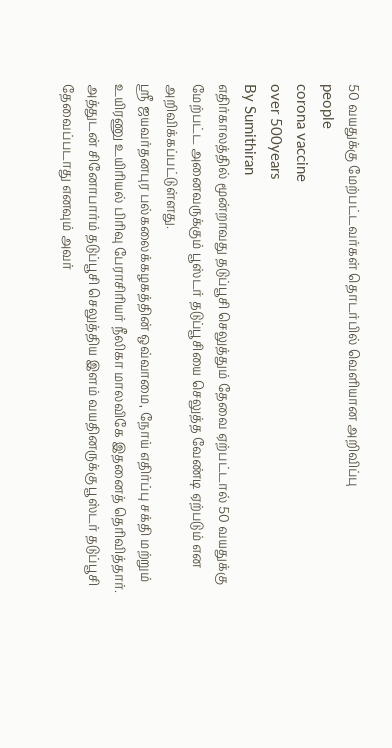50 வயதுக்கு மேற்பட்டவர்கள் தொடர்பில் வௌியான அறிவிப்பு
people
corona vaccine
over 500years
By Sumithiran
எதிர்காலத்தில் மூன்றாவது தடுப்பூசி செலுத்தும் தேவை ஏற்பட்டால் 50 வயதுக்கு மேற்பட்ட அனைவருக்கும் பூஸ்டர் தடுப்பூசியை செலுத்த வேண்டி ஏற்படும் என அறிவிக்கப்பட்டுள்ளது.
ஸ்ரீ ஜயவர்தனபுர பல்கலைக்கழகத்தின் ஒவ்வாமை, நோய் எதிர்ப்பு சக்தி மற்றும் உயிரணு உயிரியல் பிரிவு பேராசிரியர் நீலிகா மாலவிகே இதனைத் தெரிவித்தார்.
அத்துடன் சினோபார்ம் தடுப்பூசி செலுத்திய இளம் வயதினருக்கு பூஸ்டர் தடுப்பூசி தேவைப்படாது எனவும் அவர்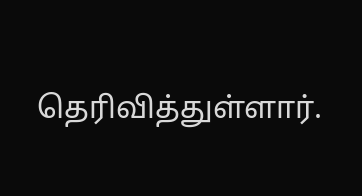தெரிவித்துள்ளார்.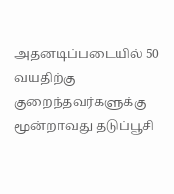அதனடிப்படையில் 50 வயதிற்கு குறைந்தவர்களுக்கு மூன்றாவது தடுப்பூசி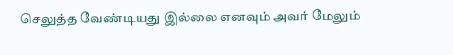செலுத்த வேண்டியது இல்லை எனவும் அவர் மேலும்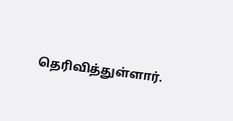தெரிவித்துள்ளார்.